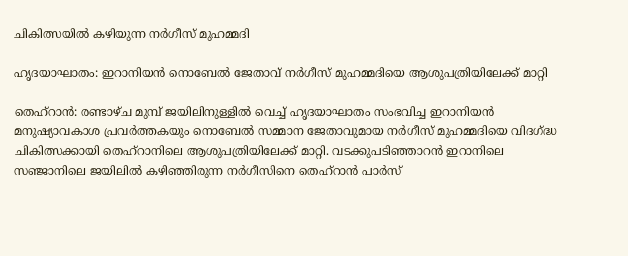ചികിത്സയിൽ കഴിയുന്ന നർഗീസ് മുഹമ്മദി

ഹൃദയാഘാതം: ഇറാനിയൻ നൊബേൽ ജേതാവ് നർഗീസ് മുഹമ്മദിയെ ആശുപത്രിയിലേക്ക് മാറ്റി

തെഹ്‌റാൻ: രണ്ടാഴ്ച മുമ്പ് ജയിലിനുള്ളിൽ വെച്ച് ഹൃദയാഘാതം സംഭവിച്ച ഇറാനിയൻ മനുഷ്യാവകാശ പ്രവർത്തകയും നൊബേൽ സമ്മാന ജേതാവുമായ നർഗീസ് മുഹമ്മദിയെ വിദഗ്ദ്ധ ചികിത്സക്കായി തെഹ്‌റാനിലെ ആശുപത്രിയിലേക്ക് മാറ്റി. വടക്കുപടിഞ്ഞാറൻ ഇറാനിലെ സഞ്ജാനിലെ ജയിലിൽ കഴിഞ്ഞിരുന്ന നർഗീസിനെ തെഹ്‌റാൻ പാർസ്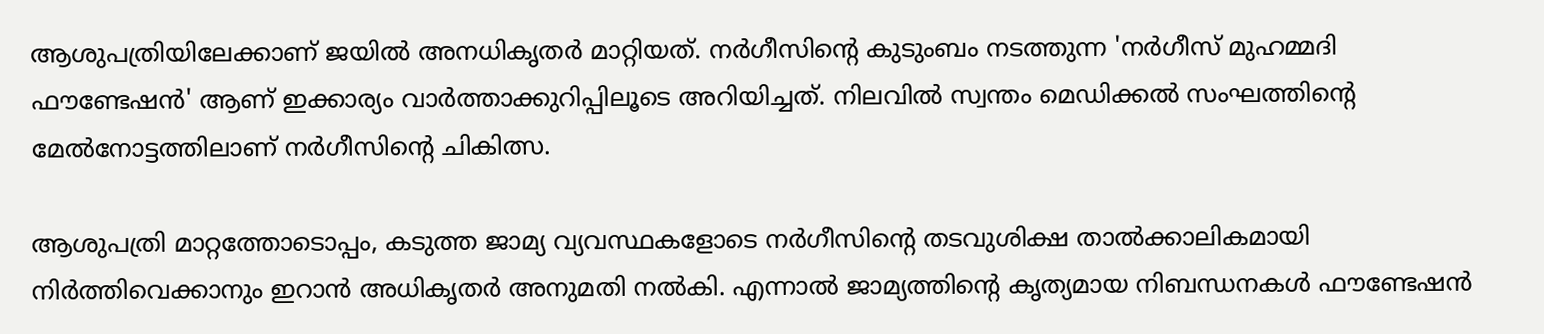ആശുപത്രിയിലേക്കാണ് ജയിൽ അനധികൃതർ മാറ്റിയത്. നർഗീസിന്റെ കുടുംബം നടത്തുന്ന 'നർഗീസ് മുഹമ്മദി ഫൗണ്ടേഷൻ' ആണ് ഇക്കാര്യം വാർത്താക്കുറിപ്പിലൂടെ അറിയിച്ചത്. നിലവിൽ സ്വന്തം മെഡിക്കൽ സംഘത്തിന്റെ മേൽനോട്ടത്തിലാണ് നർഗീസിന്റെ ചികിത്സ.

ആശുപത്രി മാറ്റത്തോടൊപ്പം, കടുത്ത ജാമ്യ വ്യവസ്ഥകളോടെ നർഗീസിന്റെ തടവുശിക്ഷ താൽക്കാലികമായി നിർത്തിവെക്കാനും ഇറാൻ അധികൃതർ അനുമതി നൽകി. എന്നാൽ ജാമ്യത്തിന്റെ കൃത്യമായ നിബന്ധനകൾ ഫൗണ്ടേഷൻ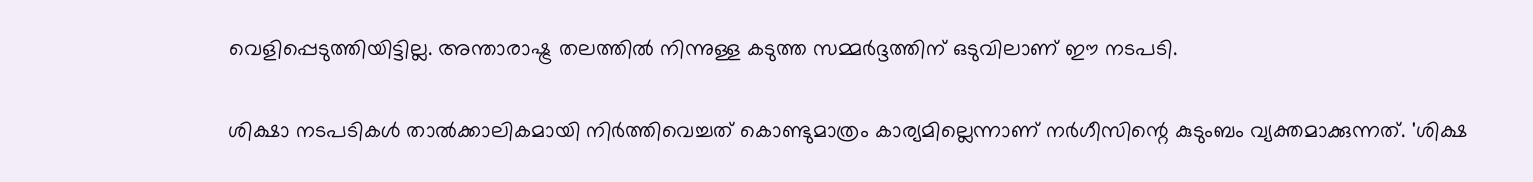വെളിപ്പെടുത്തിയിട്ടില്ല. അന്താരാഷ്ട്ര തലത്തിൽ നിന്നുള്ള കടുത്ത സമ്മർദ്ദത്തിന് ഒടുവിലാണ് ഈ നടപടി.

ശിക്ഷാ നടപടികൾ താൽക്കാലികമായി നിർത്തിവെച്ചത് കൊണ്ടുമാത്രം കാര്യമില്ലെന്നാണ് നർഗീസിന്റെ കുടുംബം വ്യക്തമാക്കുന്നത്. 'ശിക്ഷ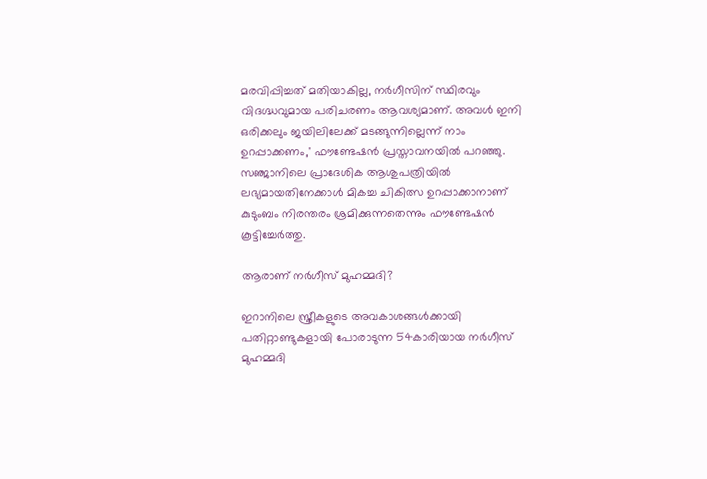മരവിപ്പിച്ചത് മതിയാകില്ല, നർഗീസിന് സ്ഥിരവും വിദഗ്ദ്ധവുമായ പരിചരണം ആവശ്യമാണ്. അവൾ ഇനി ഒരിക്കലും ജയിലിലേക്ക് മടങ്ങുന്നില്ലെന്ന് നാം ഉറപ്പാക്കണം,' ഫൗണ്ടേഷൻ പ്രസ്താവനയിൽ പറഞ്ഞു. സഞ്ജാനിലെ പ്രാദേശിക ആശുപത്രിയിൽ ലഭ്യമായതിനേക്കാൾ മികച്ച ചികിത്സ ഉറപ്പാക്കാനാണ് കുടുംബം നിരന്തരം ശ്രമിക്കുന്നതെന്നും ഫൗണ്ടേഷൻ കൂട്ടിച്ചേർത്തു.

ആരാണ് നർഗീസ് മുഹമ്മദി?

ഇറാനിലെ സ്ത്രീകളുടെ അവകാശങ്ങൾക്കായി പതിറ്റാണ്ടുകളായി പോരാടുന്ന 54കാരിയായ നർഗീസ് മുഹമ്മദി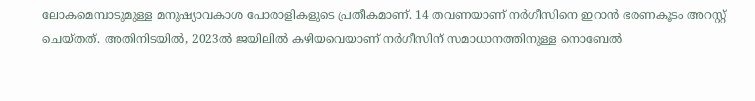ലോകമെമ്പാടുമുള്ള മനുഷ്യാവകാശ പോരാളികളുടെ പ്രതീകമാണ്. 14 തവണയാണ് നർഗീസിനെ ഇറാൻ ഭരണകൂടം അറസ്റ്റ് ചെയ്തത്. അതിനിടയിൽ, 2023ൽ ജയിലിൽ കഴിയവെയാണ് നർഗീസിന് സമാധാനത്തിനുള്ള നൊബേൽ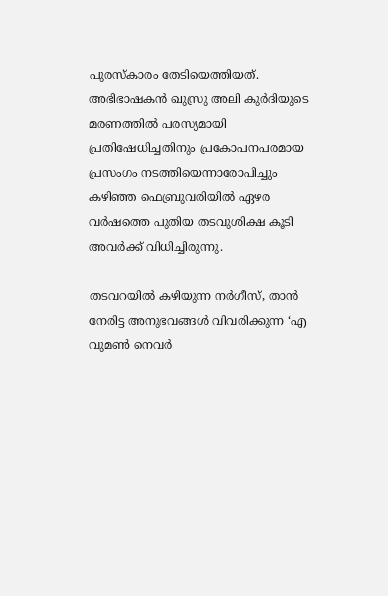പുരസ്കാരം തേടിയെത്തിയത്. അഭിഭാഷകൻ ഖുസ്രു അലി കുർദിയുടെ മരണത്തിൽ പരസ്യമായി പ്രതിഷേധിച്ചതിനും പ്രകോപനപരമായ പ്രസംഗം നടത്തിയെന്നാരോപിച്ചും കഴിഞ്ഞ ഫെബ്രുവരിയിൽ ഏഴര വർഷത്തെ പുതിയ തടവുശിക്ഷ കൂടി അവർക്ക് വിധിച്ചിരുന്നു.

തടവറയിൽ കഴിയുന്ന നർഗീസ്, താൻ നേരിട്ട അനുഭവങ്ങൾ വിവരിക്കുന്ന ‘എ വുമൺ നെവർ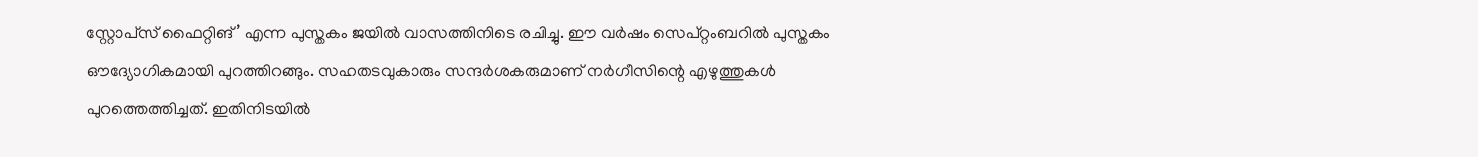സ്റ്റോപ്‌സ് ഫൈറ്റിങ്’ എന്ന പുസ്തകം ജയിൽ വാസത്തിനിടെ രചിച്ചു. ഈ വർഷം സെപ്റ്റംബറിൽ പുസ്തകം ഔദ്യോഗികമായി പുറത്തിറങ്ങും. സഹതടവുകാരും സന്ദർശകരുമാണ് നർഗീസിന്റെ എഴുത്തുകൾ പുറത്തെത്തിച്ചത്. ഇതിനിടയിൽ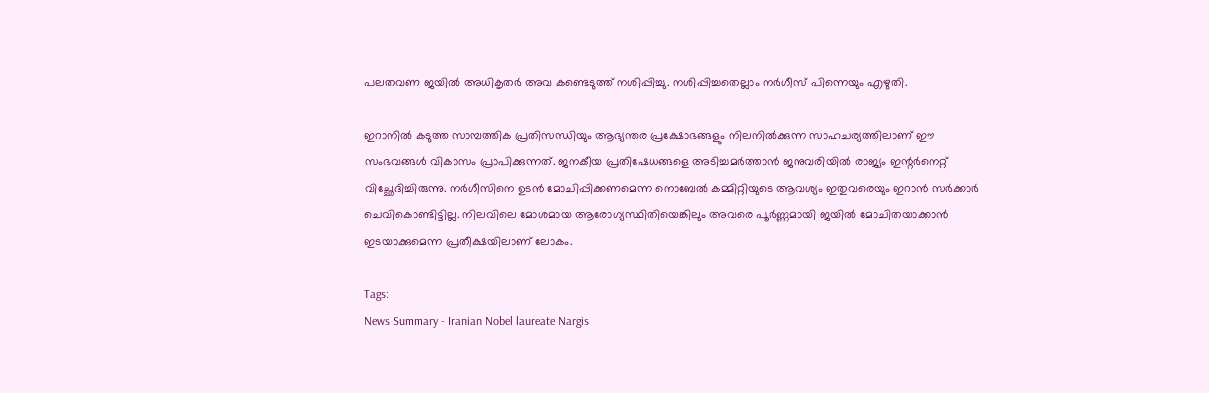പലതവണ ജയിൽ അധികൃതർ അവ കണ്ടെടുത്ത് നശിപ്പിച്ചു. നശിപ്പിച്ചതെല്ലാം നർഗീസ് പിന്നെയും എഴുതി.

ഇറാനിൽ കടുത്ത സാമ്പത്തിക പ്രതിസന്ധിയും ആഭ്യന്തര പ്രക്ഷോഭങ്ങളും നിലനിൽക്കുന്ന സാഹചര്യത്തിലാണ് ഈ സംഭവങ്ങൾ വികാസം പ്രാപിക്കുന്നത്. ജനകീയ പ്രതിഷേധങ്ങളെ അടിച്ചമർത്താൻ ജനുവരിയിൽ രാജ്യം ഇന്റർനെറ്റ് വിച്ഛേദിച്ചിരുന്നു. നർഗീസിനെ ഉടൻ മോചിപ്പിക്കണമെന്ന നൊബേൽ കമ്മിറ്റിയുടെ ആവശ്യം ഇതുവരെയും ഇറാൻ സർക്കാർ ചെവികൊണ്ടിട്ടില്ല. നിലവിലെ മോശമായ ആരോഗ്യസ്ഥിതിയെങ്കിലും അവരെ പൂർണ്ണമായി ജയിൽ മോചിതയാക്കാൻ ഇടയാക്കുമെന്ന പ്രതീക്ഷയിലാണ് ലോകം.

Tags:
News Summary - Iranian Nobel laureate Nargis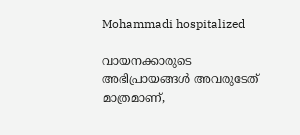Mohammadi hospitalized

വായനക്കാരുടെ അഭിപ്രായങ്ങള്‍ അവരുടേത് മാത്രമാണ്,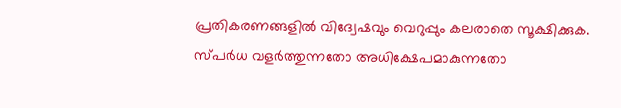പ്രതികരണങ്ങളിൽ വിദ്വേഷവും വെറുപ്പും കലരാതെ സൂക്ഷിക്കുക. സ്പർധ വളർത്തുന്നതോ അധിക്ഷേപമാകുന്നതോ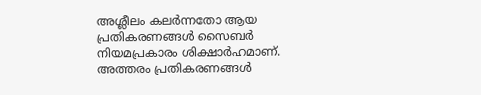അശ്ലീലം കലർന്നതോ ആയ പ്രതികരണങ്ങൾ സൈബർ നിയമപ്രകാരം ശിക്ഷാർഹമാണ്. അത്തരം പ്രതികരണങ്ങൾ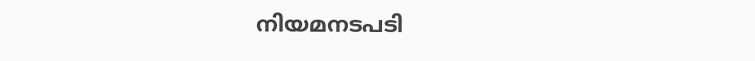നിയമനടപടി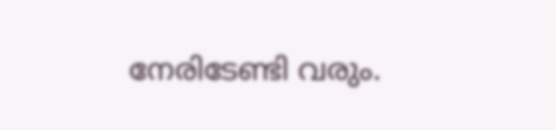നേരിടേണ്ടി വരും.